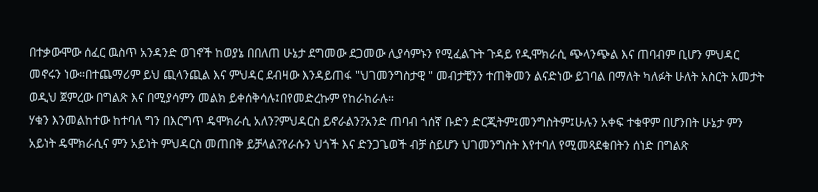በተቃውሞው ሰፈር ዉስጥ አንዳንድ ወገኖች ከወያኔ በበለጠ ሁኔታ ደግመው ደጋመው ሊያሳምኑን የሚፈልጉት ጉዳይ የዲሞክራሲ ጭላንጭል እና ጠባብም ቢሆን ምህዳር መኖሩን ነው።በተጨማሪም ይህ ጪላንጪል እና ምህዳር ደብዛው እንዳይጠፋ "ህገመንግስታዊ " መብታቺንን ተጠቅመን ልናድነው ይገባል በማለት ካለፉት ሁለት አስርት አመታት ወዲህ ጀምረው በግልጽ እና በሚያሳምን መልክ ይቀሰቅሳሉ፤በየመድረኩም የከራከራሉ።
ሃቁን እንመልከተው ከተባለ ግን በእርግጥ ዴሞክራሲ አለን?ምህዳርስ ይኖራልን?አንድ ጠባብ ጎሰኛ ቡድን ድርጂትም፤መንግስትም፤ሁሉን አቀፍ ተቁዋም በሆንበት ሁኔታ ምን አይነት ዴሞክራሲና ምን አይነት ምህዳርስ መጠበቅ ይቻላል?የራሱን ህጎች እና ድንጋጌወች ብቻ ስይሆን ህገመንግስት እየተባለ የሚመጻደቁበትን ሰነድ በግልጽ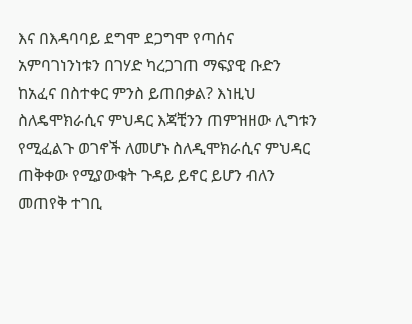እና በእዳባባይ ደግሞ ደጋግሞ የጣሰና አምባገነንነቱን በገሃድ ካረጋገጠ ማፍያዊ ቡድን ከአፈና በስተቀር ምንስ ይጠበቃል? እነዚህ ስለዴሞክራሲና ምህዳር እጃቺንን ጠምዝዘው ሊግቱን የሚፈልጉ ወገኖች ለመሆኑ ስለዲሞክራሲና ምህዳር ጠቅቀው የሚያውቁት ጉዳይ ይኖር ይሆን ብለን መጠየቅ ተገቢ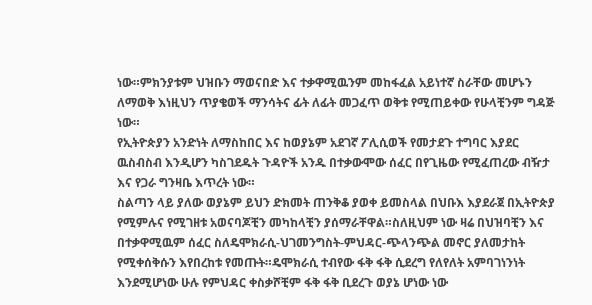ነው።ምክንያቱም ህዝቡን ማወናበድ እና ተቃዋሚዉንም መከፋፈል አይነተኛ ስራቸው መሆኑን ለማወቅ እነዚህን ጥያቄወች ማንሳትና ፊት ለፊት መጋፈጥ ወቅቱ የሚጠይቀው የሁላቺንም ግዳጅ ነው።
የኢትዮጵያን አንድነት ለማስከበር እና ከወያኔም አደገኛ ፖሊሲወች የመታደጉ ተግባር እያደር ዉስብስብ እንዲሆን ካስገደዱት ጉዳዮች አንዱ በተቃውሞው ሰፈር በየጊዜው የሚፈጠረው ብዥታ እና የጋራ ግንዛቤ እጥረት ነው።
ስልጣን ላይ ያለው ወያኔም ይህን ድክመት ጠንቅቆ ያወቀ ይመስላል በህቡእ እያደራጀ በኢትዮጵያ የሚምሉና የሚገዘቱ አወናባጆቺን መካከላቺን ያሰማራቸዋል።ስለዚህም ነው ዛሬ በህዝባቺን እና በተቃዋሚዉም ሰፈር ስለዴሞክራሲ-ህገመንግስት-ምህዳር-ጭላንጭል መኖር ያለመታከት የሚቀሰቅሱን እየበረከቱ የመጡት።ዴሞክራሲ ተብየው ፋቅ ፋቅ ሲደረግ የለየለት አምባገነንነት እንደሚሆነው ሁሉ የምህዳር ቀስቃሾቺም ፋቅ ፋቅ ቢደረጉ ወያኔ ሆነው ነው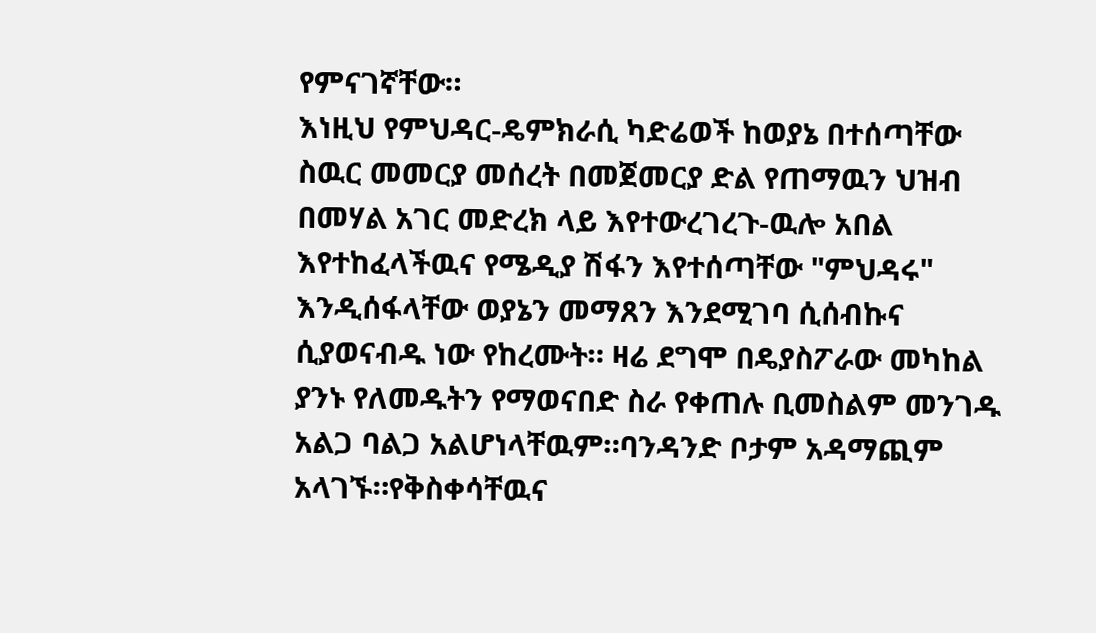የምናገኛቸው።
እነዚህ የምህዳር-ዴምክራሲ ካድሬወች ከወያኔ በተሰጣቸው ስዉር መመርያ መሰረት በመጀመርያ ድል የጠማዉን ህዝብ በመሃል አገር መድረክ ላይ እየተውረገረጉ-ዉሎ አበል እየተከፈላችዉና የሜዲያ ሽፋን እየተሰጣቸው "ምህዳሩ" እንዲሰፋላቸው ወያኔን መማጸን እንደሚገባ ሲሰብኩና ሲያወናብዱ ነው የከረሙት። ዛሬ ደግሞ በዴያስፖራው መካከል ያንኑ የለመዱትን የማወናበድ ስራ የቀጠሉ ቢመስልም መንገዱ አልጋ ባልጋ አልሆነላቸዉም።ባንዳንድ ቦታም አዳማጪም አላገኙ።የቅስቀሳቸዉና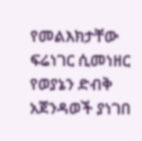የመልእክታቸው ፍሬነገር ሲመነዘር የወያኔን ድብቅ አጀንዳወች ያነገበ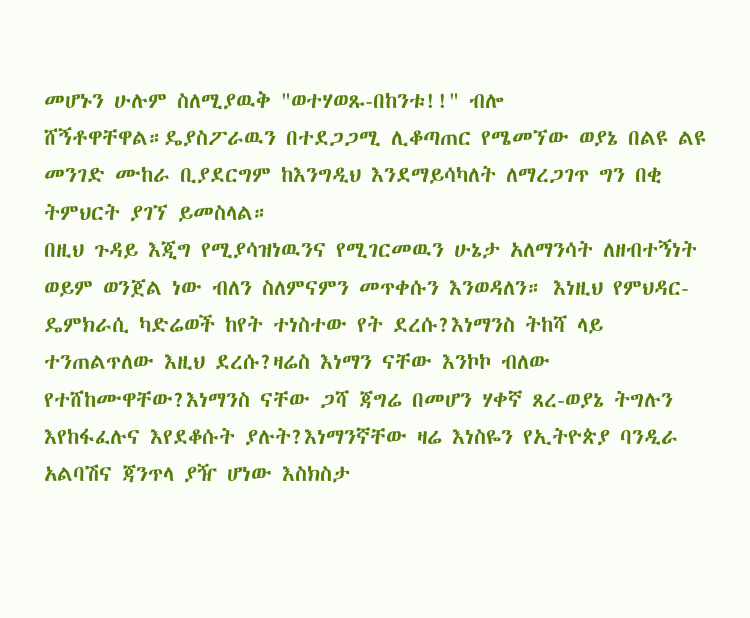መሆኑን ሁሉም ስለሚያዉቅ "ወተሃወጹ-በከንቱ!!" ብሎ ሸኝቶዋቸዋል።ዴያስፖራዉን በተደጋጋሚ ሊቆጣጠር የሜመኘው ወያኔ በልዩ ልዩ መንገድ ሙከራ ቢያደርግም ከእንግዲህ እንደማይሳካለት ለማረጋገጥ ግን በቂ ትምህርት ያገኘ ይመስላል።
በዚህ ጉዳይ እጂግ የሚያሳዝነዉንና የሚገርመዉን ሁኔታ አለማንሳት ለዘብተኝነት ወይም ወንጀል ነው ብለን ስለምናምን መጥቀሱን እንወዳለን። እነዚህ የምህዳር-ዴምክራሲ ካድሬወች ከየት ተነስተው የት ደረሱ?እነማንስ ትከሻ ላይ ተንጠልጥለው እዚህ ደረሱ?ዛሬስ እነማን ናቸው እንኮኮ ብለው የተሸከሙዋቸው?እነማንስ ናቸው ጋሻ ጃግሬ በመሆን ሃቀኛ ጸረ-ወያኔ ትግሉን እየከፋፈሉና እየደቆሱት ያሉት?እነማንኛቸው ዛሬ እነስዬን የኢትዮጵያ ባንዲራ አልባሽና ጃንጥላ ያዥ ሆነው እስክስታ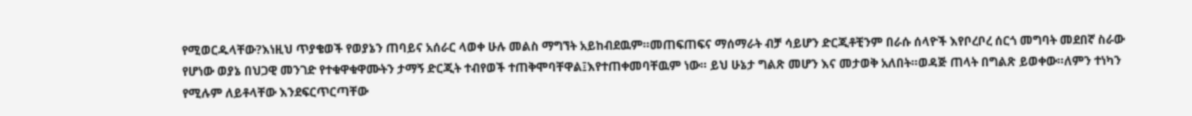የሚወርዱላቸው?እነዚህ ጥያቄወች የወያኔን ጠባይና አሰራር ላወቀ ሁሉ መልስ ማግኘት አይከብደዉም።መጠፍጠፍና ማሰማራት ብቻ ሳይሆን ድርጂቶቺንም በራሱ ሰላዮች እየቦረቦረ ሰርጎ መግባት መደበኛ ስራው የሆነው ወያኔ በህጋዊ መንገድ የተቁዋቁዋሙትን ታማኝ ድርጂት ተብየወች ተጠቅሞባቸዋል፤እየተጠቀመባቸዉም ነው። ይህ ሁኔታ ግልጽ መሆን እና መታወቅ አለበት።ወዳጅ ጠላት በግልጽ ይወቀው።ለምን ተነካን የሚሉም ለይቶላቸው እንደፍርጥርጣቸው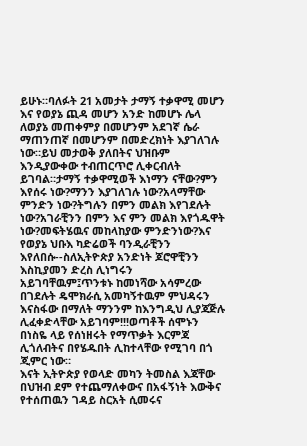ይሁኑ።ባለፉት 21 አመታት ታማኝ ተቃዋሚ መሆን እና የወያኔ ጪዳ መሆን አንድ ከመሆኑ ሌላ ለወያኔ መጠቀምያ በመሆንም አደገኛ ሴራ ማጠንጠኛ በመሆንም በመድረክነት እያገለገሉ ነው።ይህ መታወቅ ያለበትና ህዝቡም እንዲያውቀው ተብጠርጥሮ ሊቀርብለት ይገባል።ታማኝ ተቃዋሚወች እነማን ናቸው?ምን እየሰሩ ነው?ማንን እያገለገሉ ነው?አላማቸው ምንድን ነው?ትግሉን በምን መልክ እየገደሉት ነው?አገራቺንን በምን እና ምን መልክ እየጎዱዋት ነው?መፍትሄዉና መከላከያው ምንድንነው?እና የወያኔ ህቡእ ካድሬወች ባንዲራቺንን እየለበሱ--ስለኢትዮጵያ አንድነት ጆሮዋቺንን እስኪያመን ድረስ ሊነግሩን አይገባቸዉም፤ጥንቱኑ ከመነሻው አሳምረው በገደሉት ዴሞክራሲ አመካኝተዉም ምህዳሩን እናስፋው በማለት ማንንም ከእንግዲህ ሊያጃጅሉ ሊፈቀድላቸው አይገባም!!!ወጣቶች ሰሞኑን በነስዬ ላይ የሰነዘሩት የማጥቃት እርምጃ ሊጎለብትና በየሄዱበት ሊከተላቸው የሚገባ በጎ ጂምር ነው።
እናት ኢትዮጵያ የወላድ መካን ትመስል እጃቸው በህዝብ ደም የተጨማለቀውና በአፋኝነት እውቅና የተሰጠዉን ገዳይ ስርአት ሲመሩና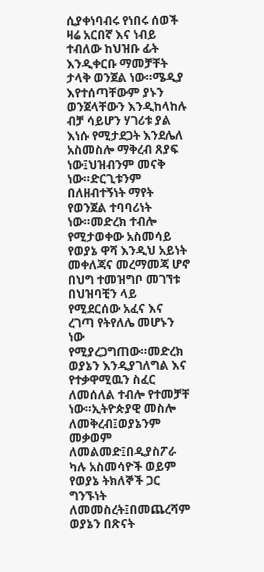ሲያቀነባብሩ የነበሩ ሰወች ዛሬ አርበኛ እና ነብይ ተብለው ከህዝቡ ፊት እንዲቀርቡ ማመቻቸት ታላቅ ወንጀል ነው።ሜዲያ እየተሰጣቸውም ያኑን ወንጀላቸውን እንዲከላከሉ ብቻ ሳይሆን ሃገሪቱ ያል እነሱ የሚታደጋት እንደሌለ አስመስሎ ማቅረብ ጸያፍ ነው፤ህዝብንም መናቅ ነው።ድርጊቱንም በለዘብተኝነት ማየት የወንጀል ተባባሪነት ነው።መድረክ ተብሎ የሚታወቀው አስመሳይ የወያኔ ዋሻ እንዲህ አይነት መቀለጃና መረማመጃ ሆኖ በህግ ተመዝግቦ መገኘቱ በህዝባቺን ላይ የሚደርሰው አፈና እና ረገጣ የትየለሌ መሆኑን ነው የሚያረጋግጠው።መድረክ ወያኔን እንዲያገለግል እና የተቃዋሚዉን ስፈር ለመሰለል ተብሎ የተመቻቸ ነው።ኢትዮጵያዊ መስሎ ለመቅረብ፤ወያኔንም መቃወም ለመልመድ፤በዲያስፖራ ካሉ አስመሳዮች ወይም የወያኔ ትክለኞች ጋር ግንኙነት ለመመስረት፤በመጨረሻም ወያኔን በጽናት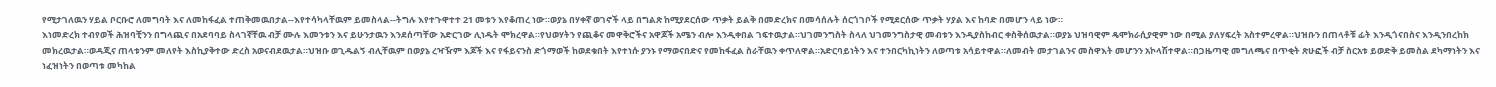የሚታገለዉን ሃይል ቦርቡሮ ለመግባት እና ለመከፋፈል ተጠቅመዉበታል--እየተሳካላቸዉም ይመስላል--ትግሉ እየተጉዋተተ 21 መቱን እየቆጠረ ነው።ወያኔ በሃቀኛ ወገኖች ላይ በግልጽ ከሚያደርሰው ጥቃት ይልቅ በመድረክና በመሳሰሉት ሰርጎገቦች የሚደርሰው ጥቃት ሃያል እና ከባድ በመሆን ላይ ነው።
እነመድረክ ተብየወች ሕዝባቺንን በግላጪና በአደባባይ ስላገኛቸዉ ብቻ ሙሉ እመንቱን እና ይሁንታዉን እንደሰጣቸው አድርገው ሊነዱት ሞክረዋል።የህወሃትን የጪቆና መዋቅሮችና አዋጆች አሜን ብሎ እንዲቀበል ገፍተዉታል።ህገመንግስት ስላለ ህገመንግስታዊ መብቱን እንዲያስከብር ቀስቅሰዉታል።ወያኔ ህዝባዊም ዴሞክራሲያዊም ነው በሚል ያለሃፍረት አስተምረዋል።ህዝቡን በጠላቶቹ ፊት እንዲጎናበስና እንዲንበረከክ መክረዉታል።ወዳጂና ጠላቱንም መለየት እስኪያቅተው ድረስ አወናብደዉታል።ህዝቡ ወጊዱልኝ ብሊቸዉም በወያኔ ረዣዥም እጆች እና የፋይናንስ ድጎማወች ከወደቁበት እየተነሱ ያንኑ የማወናበድና የመከፋፈል ስራቸዉን ቀጥለዋል።አድርባይነትን እና ተንበርካኪነትን ለወጣቱ አሳይተዋል።ለመብት መታገልንና መስዋእት መሆንን አኮላሽተዋል።በጋዜጣዊ መግለጫና በጥቂት ጽሁፎች ብቻ ስርአቱ ይወድቅ ይመስል ደካማነትን እና ነፈዝነትን በወጣቱ መካከል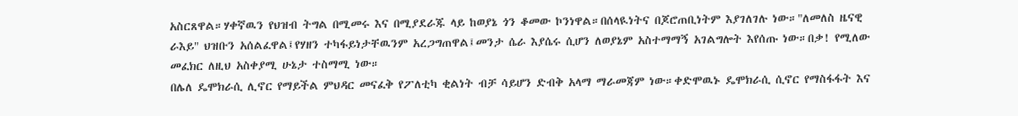አስርጸዋል።ሃቀኛዉን የህዝብ ትግል በሚመሩ እና በሚያደራጁ ላይ ከወያኔ ጎን ቆመው ኮንነዋል።በሰላዪነትና በጆሮጠቢነትም እያገለገሉ ነው።"ለመለስ ዜናዊ ራእይ" ህዝቡን አሰልፈዋል፤የሃዘን ተካፋይነታቸዉንም አረጋግጠዋል፤መንታ ሴራ እያሴሩ ሲሆን ለወያኔም አስተማማኝ አገልግሎት እየሰጡ ነው።በቃ! የሚለው መፈክር ለዚህ አስቀያሚ ሁኔታ ተስማሚ ነው።
በሌለ ዴሞክራሲ ሊኖር የማይችል ምህዳር መናፈቅ የፖለቲካ ቂልነት ብቻ ሳይሆን ድብቅ አላማ ማራመጃም ነው።ቀድሞዉኑ ዴሞክራሲ ሲኖር የማስፋፋት እና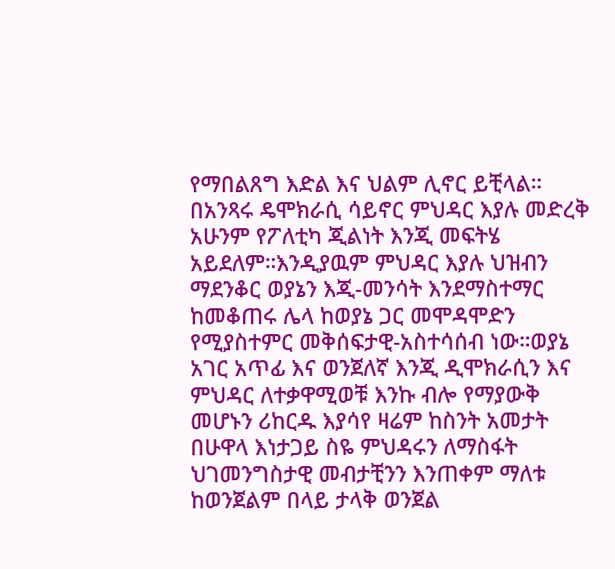የማበልጸግ እድል እና ህልም ሊኖር ይቺላል። በአንጻሩ ዴሞክራሲ ሳይኖር ምህዳር እያሉ መድረቅ አሁንም የፖለቲካ ጂልነት እንጂ መፍትሄ አይደለም።እንዲያዉም ምህዳር እያሉ ህዝብን ማደንቆር ወያኔን እጂ-መንሳት እንደማስተማር ከመቆጠሩ ሌላ ከወያኔ ጋር መሞዳሞድን የሚያስተምር መቅሰፍታዊ-አስተሳሰብ ነው።ወያኔ አገር አጥፊ እና ወንጀለኛ እንጂ ዲሞክራሲን እና ምህዳር ለተቃዋሚወቹ እንኩ ብሎ የማያውቅ መሆኑን ሪከርዱ እያሳየ ዛሬም ከስንት አመታት በሁዋላ እነታጋይ ስዬ ምህዳሩን ለማስፋት ህገመንግስታዊ መብታቺንን እንጠቀም ማለቱ ከወንጀልም በላይ ታላቅ ወንጀል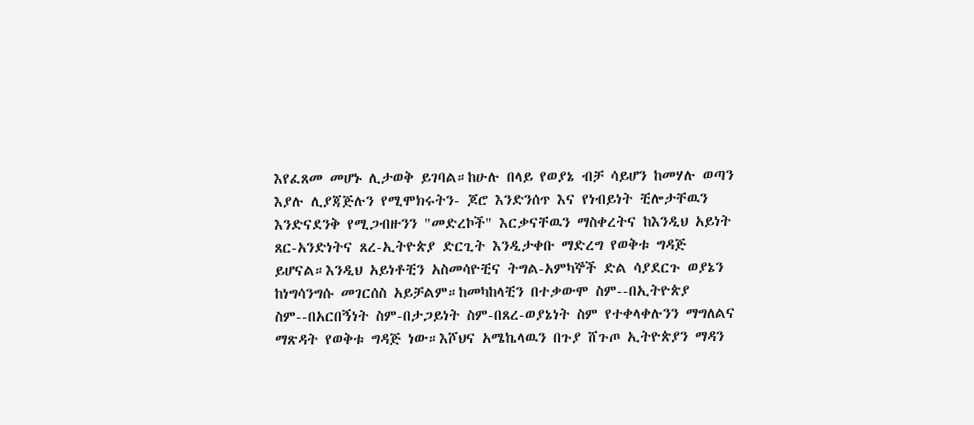እየፈጸመ መሆኑ ሊታወቅ ይገባል።ከሁሉ በላይ የወያኔ ብቻ ሳይሆን ከመሃሉ ወጣን እያሉ ሊያጃጅሉን የሚሞክሩትን- ጆሮ እንድንሰጥ እና የነብይነት ቺሎታቸዉን እንድናደንቅ የሚጋብዙንን "መድረኮች" እርቃናቸዉን ማስቀረትና ከእንዲህ አይነት ጸር-አንድነትና ጸረ-ኢትዮጵያ ድርጊት እንዲታቀቡ ማድረግ የወቅቱ ግዳጅ ይሆናል።እንዲህ አይነቶቺን አስመሳዮቺና ትግል-አምካኞች ድል ሳያደርጉ ወያኔን ከነግሳንግሱ መገርሰስ አይቻልም።ከመካከላቺን በተቃውሞ ስም--በኢትዮጵያ ስም--በአርበኝነት ስም-በታጋይነት ስም-በጸረ-ወያኔነት ስም የተቀላቀሉንን ማግለልና ማጽዳት የወቅቱ ግዳጅ ነው።እሾህና አሜኬላዉን በጉያ ሸጉጦ ኢትዮጵያን ማዳን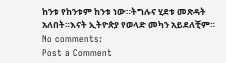ከንቱ የከንቱም ከንቱ ነው።ትግሉና ሂደቱ መጽዳት አለበት።እናት ኢትዮጵያ የወላድ መካን አይደለቺም።
No comments:
Post a Comment